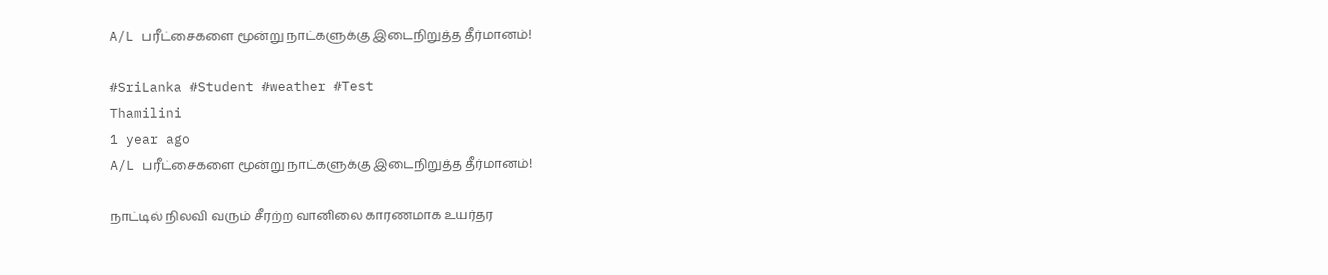A/L பரீட்சைகளை மூன்று நாட்களுக்கு இடைநிறுத்த தீர்மானம்!

#SriLanka #Student #weather #Test
Thamilini
1 year ago
A/L பரீட்சைகளை மூன்று நாட்களுக்கு இடைநிறுத்த தீர்மானம்!

நாட்டில் நிலவி வரும் சீரற்ற வானிலை காரணமாக உயர்தர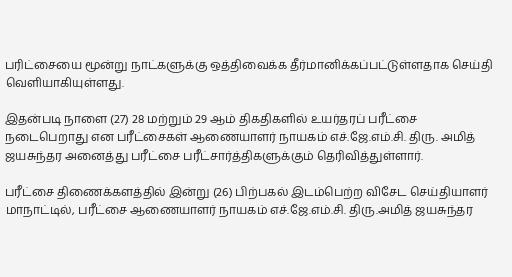பரிட்சையை மூன்று நாட்களுக்கு ஒத்திவைக்க தீர்மானிக்கப்பட்டுள்ளதாக செய்தி வெளியாகியுள்ளது.

இதன்படி நாளை (27) 28 மற்றும் 29 ஆம் திகதிகளில் உயர்தரப் பரீட்சை நடைபெறாது என பரீட்சைகள் ஆணையாளர் நாயகம் எச்.ஜே.எம்.சி. திரு. அமித் ஜயசுந்தர அனைத்து பரீட்சை பரீட்சார்த்திகளுக்கும் தெரிவித்துள்ளார்.

பரீட்சை திணைக்களத்தில் இன்று (26) பிற்பகல் இடம்பெற்ற விசேட செய்தியாளர் மாநாட்டில், பரீட்சை ஆணையாளர் நாயகம் எச்.ஜே.எம்.சி. திரு.அமித் ஜயசுந்தர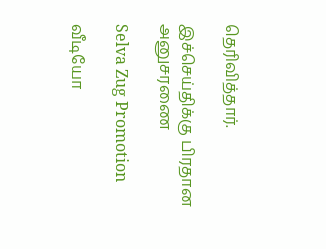தெரிவித்தார்.

இச்செய்திக்கு பிரதான அனுசரணை

Selva Zug Promotion

வீடியோ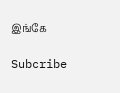இங்கே

Subcribe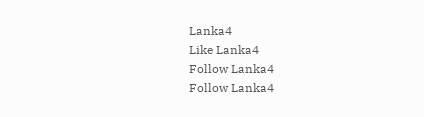Lanka4
Like Lanka4
Follow Lanka4
Follow Lanka4